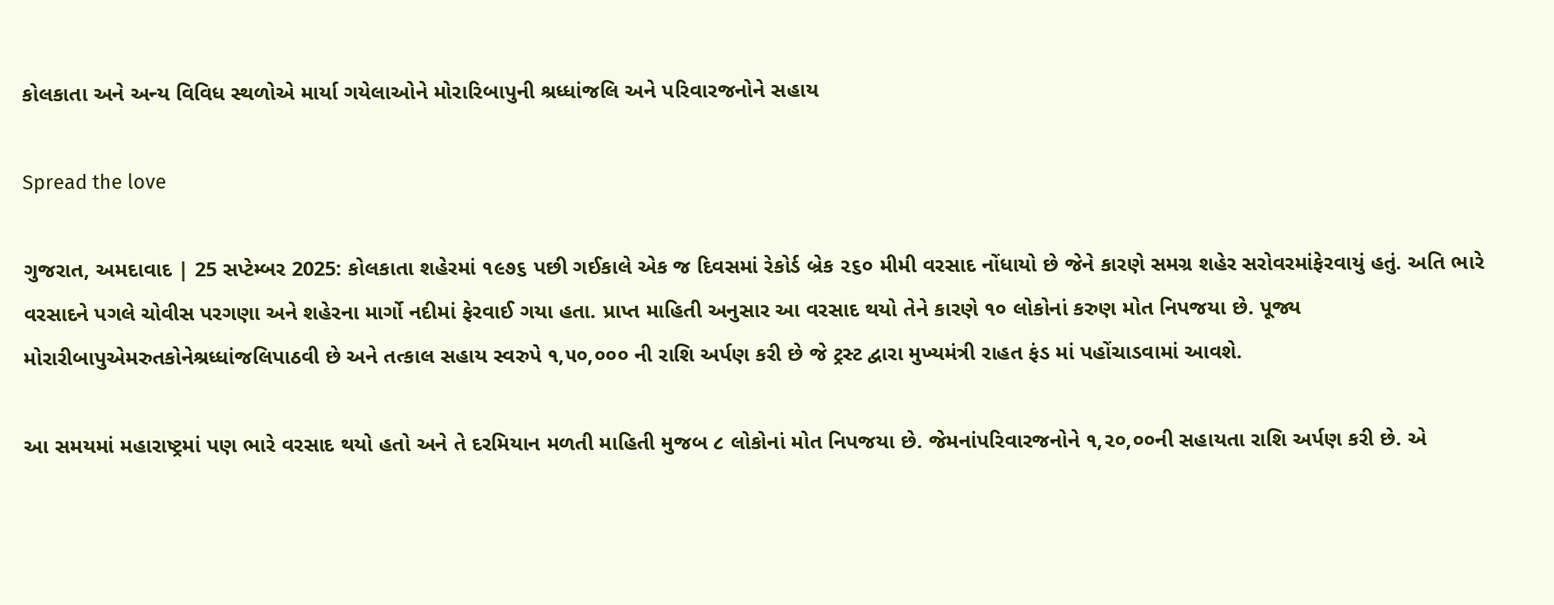કોલકાતા અને અન્ય વિવિધ સ્થળોએ માર્યા ગયેલાઓને મોરારિબાપુની શ્રધ્ધાંજલિ અને પરિવારજનોને સહાય

Spread the love

ગુજરાત, અમદાવાદ | 25 સપ્ટેમ્બર 2025: કોલકાતા શહેરમાં ૧૯૭૬ પછી ગઈકાલે એક જ દિવસમાં રેકોર્ડ બ્રેક ૨૬૦ મીમી વરસાદ નોંધાયો છે જેને કારણે સમગ્ર શહેર સરોવરમાંફેરવાયું હતું. અતિ ભારે વરસાદને પગલે ચોવીસ પરગણા અને શહેરના માર્ગો નદીમાં ફેરવાઈ ગયા હતા. પ્રાપ્ત માહિતી અનુસાર આ વરસાદ થયો તેને કારણે ૧૦ લોકોનાં કરુણ મોત નિપજયા છે. પૂજ્ય મોરારીબાપુએમરુતકોનેશ્રધ્ધાંજલિપાઠવી છે અને તત્કાલ સહાય સ્વરુપે ૧,૫૦,૦૦૦ ની રાશિ અર્પણ કરી છે જે ટ્રસ્ટ દ્વારા મુખ્યમંત્રી રાહત ફંડ માં પહોંચાડવામાં આવશે.

આ સમયમાં મહારાષ્ટ્રમાં પણ ભારે વરસાદ થયો હતો અને તે દરમિયાન મળતી માહિતી મુજબ ૮ લોકોનાં મોત નિપજયા છે. જેમનાંપરિવારજનોને ૧,૨૦,૦૦ની સહાયતા રાશિ અર્પણ કરી છે. એ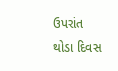ઉપરાંત થોડા દિવસ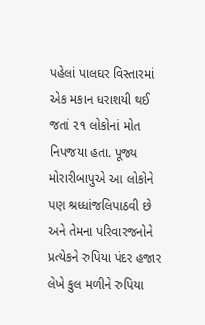પહેલાં પાલઘર વિસ્તારમાં એક મકાન ધરાશયી થઈ જતાં ૨૧ લોકોનાં મોત નિપજયા હતા. પૂજ્ય મોરારીબાપુએ આ લોકોને પણ શ્રધ્ધાંજલિપાઠવી છે અને તેમના પરિવારજનોને પ્રત્યેકને રુપિયા પંદર હજાર લેખે કુલ મળીને રુપિયા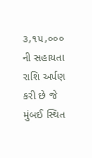૩,૧૫,૦૦૦ ની સહાયતા રાશિ અર્પણ કરી છે જે મુંબઈ સ્થિત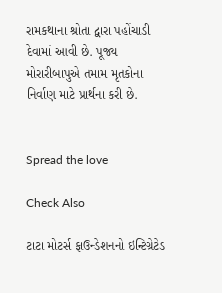રામકથાના શ્રોતા દ્વારા પહોંચાડી દેવામાં આવી છે. પૂજ્ય મોરારીબાપુએ તમામ મૃતકોના નિર્વાણ માટે પ્રાર્થના કરી છે.


Spread the love

Check Also

ટાટા મોટર્સ ફાઉન્ડેશનનો ઇન્ટિગ્રેટેડ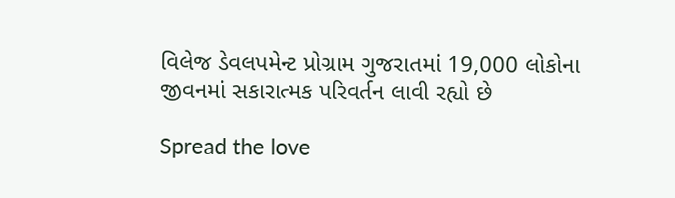વિલેજ ડેવલપમેન્ટ પ્રોગ્રામ ગુજરાતમાં 19,000 લોકોના જીવનમાં સકારાત્મક પરિવર્તન લાવી રહ્યો છે

Spread the love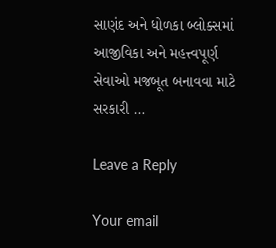સાણંદ અને ધોળકા બ્લોક્સમાં આજીવિકા અને મહત્ત્વપૂર્ણ સેવાઓ મજબૂત બનાવવા માટે સરકારી …

Leave a Reply

Your email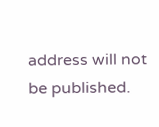address will not be published.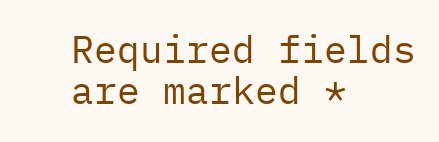Required fields are marked *